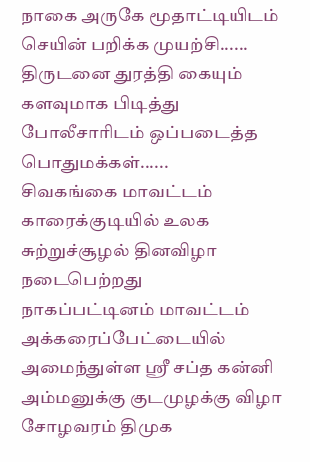நாகை அருகே மூதாட்டியிடம் செயின் பறிக்க முயற்சி...... திருடனை துரத்தி கையும் களவுமாக பிடித்து போலீசாரிடம் ஒப்படைத்த பொதுமக்கள்......
சிவகங்கை மாவட்டம் காரைக்குடியில் உலக சுற்றுச்சூழல் தினவிழா நடைபெற்றது
நாகப்பட்டினம் மாவட்டம் அக்கரைப்பேட்டையில் அமைந்துள்ள ஸ்ரீ சப்த கன்னி அம்மனுக்கு குடமுழக்கு விழா
சோழவரம் திமுக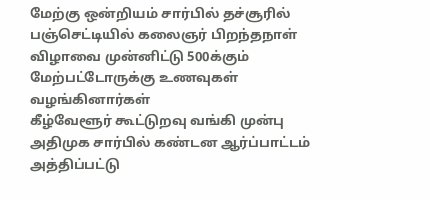மேற்கு ஒன்றியம் சார்பில் தச்சூரில் பஞ்செட்டியில் கலைஞர் பிறந்தநாள் விழாவை முன்னிட்டு 500க்கும் மேற்பட்டோருக்கு உணவுகள் வழங்கினார்கள்
கீழ்வேளூர் கூட்டுறவு வங்கி முன்பு  அதிமுக சார்பில் கண்டன ஆர்ப்பாட்டம்
அத்திப்பட்டு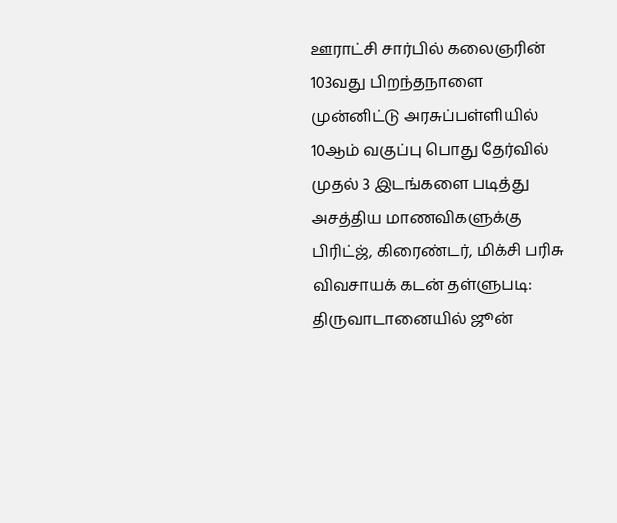ஊராட்சி சார்பில் கலைஞரின் 103வது பிறந்தநாளை முன்னிட்டு அரசுப்பள்ளியில் 10ஆம் வகுப்பு பொது தேர்வில் முதல் 3 இடங்களை படித்து அசத்திய மாணவிகளுக்கு பிரிட்ஜ், கிரைண்டர், மிக்சி பரிசு
விவசாயக் கடன் தள்ளுபடி: திருவாடானையில் ஜூன்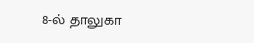8-ல் தாலுகா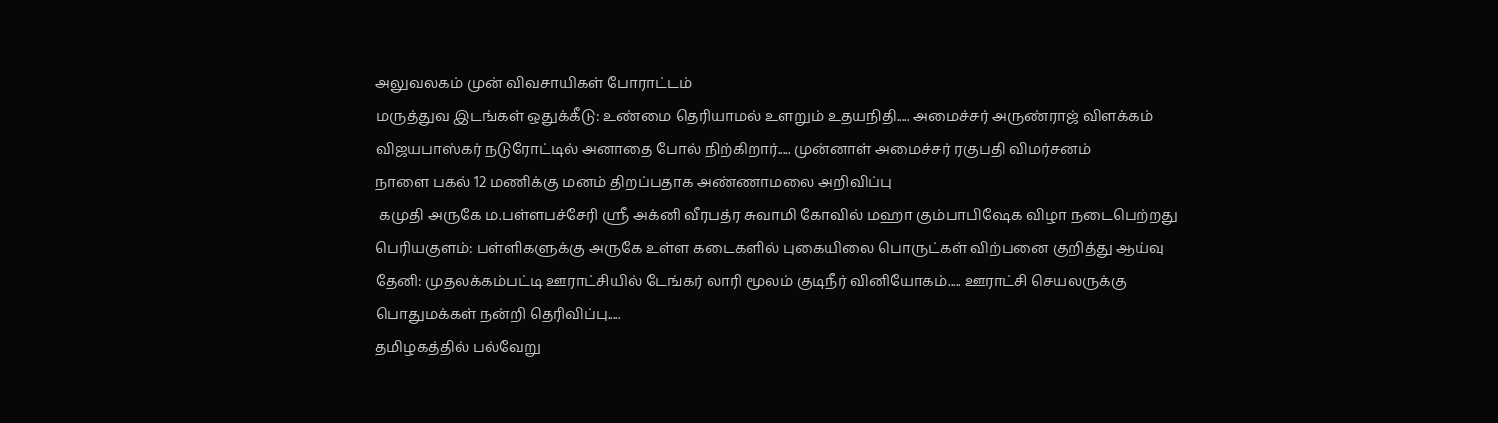அலுவலகம் முன் விவசாயிகள் போராட்டம்
மருத்துவ இடங்கள் ஒதுக்கீடு: உண்மை தெரியாமல் உளறும் உதயநிதி..... அமைச்சர் அருண்ராஜ் விளக்கம்
விஜயபாஸ்கர் நடுரோட்டில் அனாதை போல் நிற்கிறார்..... முன்னாள் அமைச்சர் ரகுபதி விமர்சனம்
நாளை பகல் 12 மணிக்கு மனம் திறப்பதாக அண்ணாமலை அறிவிப்பு
 கமுதி அருகே ம.பள்ளபச்சேரி ஸ்ரீ அக்னி வீரபத்ர சுவாமி கோவில் மஹா கும்பாபிஷேக விழா நடைபெற்றது
பெரியகுளம்: பள்ளிகளுக்கு அருகே உள்ள கடைகளில் புகையிலை பொருட்கள் விற்பனை குறித்து ஆய்வு
தேனி: முதலக்கம்பட்டி ஊராட்சியில் டேங்கர் லாரி மூலம் குடிநீர் வினியோகம்..... ஊராட்சி செயலருக்கு பொதுமக்கள் நன்றி தெரிவிப்பு.....
தமிழகத்தில் பல்வேறு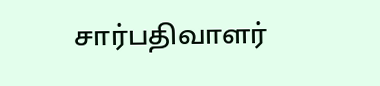சார்பதிவாளர்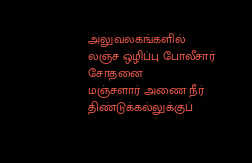அலுவலகங்களில் லஞ்ச ஒழிப்பு போலீசார் சோதனை
மஞ்சளார் அணை நீர் திண்டுக்கல்லுக்குப்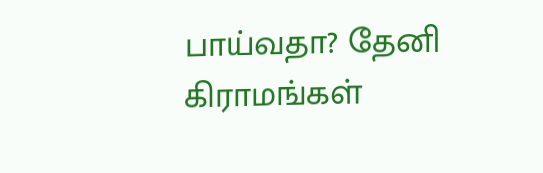பாய்வதா? தேனி கிராமங்கள்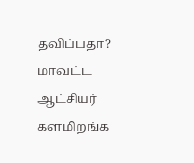தவிப்பதா?  மாவட்ட ஆட்சியர் களமிறங்க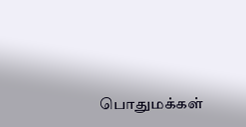பொதுமக்கள்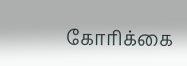கோரிக்கை